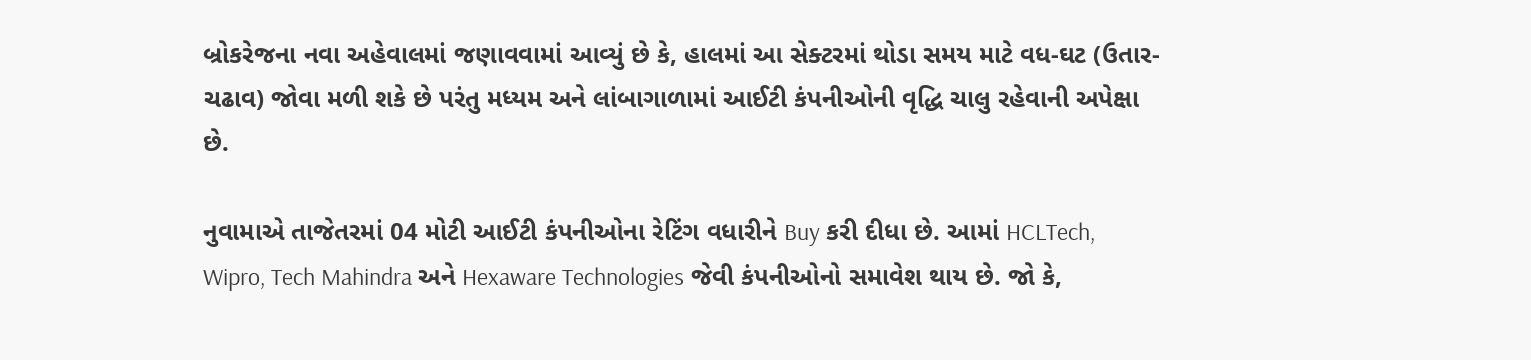બ્રોકરેજના નવા અહેવાલમાં જણાવવામાં આવ્યું છે કે, હાલમાં આ સેક્ટરમાં થોડા સમય માટે વધ-ઘટ (ઉતાર-ચઢાવ) જોવા મળી શકે છે પરંતુ મધ્યમ અને લાંબાગાળામાં આઈટી કંપનીઓની વૃદ્ધિ ચાલુ રહેવાની અપેક્ષા છે.

નુવામાએ તાજેતરમાં 04 મોટી આઈટી કંપનીઓના રેટિંગ વધારીને Buy કરી દીધા છે. આમાં HCLTech, Wipro, Tech Mahindra અને Hexaware Technologies જેવી કંપનીઓનો સમાવેશ થાય છે. જો કે,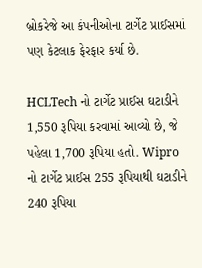બ્રોકરેજે આ કંપનીઓના ટાર્ગેટ પ્રાઈસમાં પણ કેટલાક ફેરફાર કર્યા છે.

HCLTech નો ટાર્ગેટ પ્રાઈસ ઘટાડીને 1,550 રૂપિયા કરવામાં આવ્યો છે, જે પહેલા 1,700 રૂપિયા હતો. Wipro નો ટાર્ગેટ પ્રાઈસ 255 રૂપિયાથી ઘટાડીને 240 રૂપિયા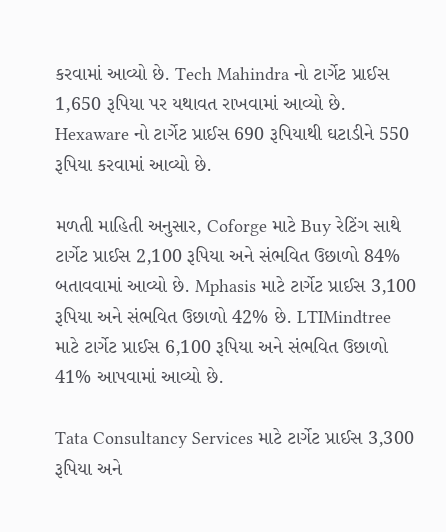કરવામાં આવ્યો છે. Tech Mahindra નો ટાર્ગેટ પ્રાઈસ 1,650 રૂપિયા પર યથાવત રાખવામાં આવ્યો છે. Hexaware નો ટાર્ગેટ પ્રાઈસ 690 રૂપિયાથી ઘટાડીને 550 રૂપિયા કરવામાં આવ્યો છે.

મળતી માહિતી અનુસાર, Coforge માટે Buy રેટિંગ સાથે ટાર્ગેટ પ્રાઈસ 2,100 રૂપિયા અને સંભવિત ઉછાળો 84% બતાવવામાં આવ્યો છે. Mphasis માટે ટાર્ગેટ પ્રાઈસ 3,100 રૂપિયા અને સંભવિત ઉછાળો 42% છે. LTIMindtree માટે ટાર્ગેટ પ્રાઈસ 6,100 રૂપિયા અને સંભવિત ઉછાળો 41% આપવામાં આવ્યો છે.

Tata Consultancy Services માટે ટાર્ગેટ પ્રાઈસ 3,300 રૂપિયા અને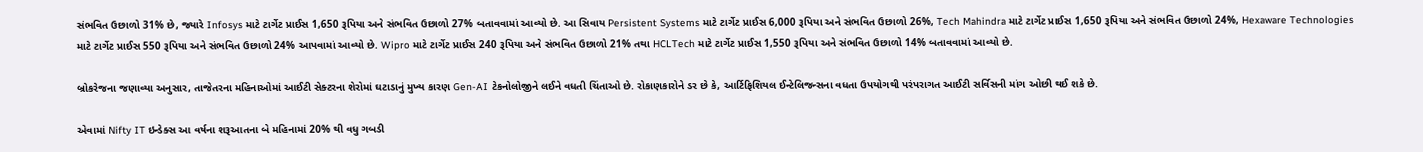સંભવિત ઉછાળો 31% છે, જ્યારે Infosys માટે ટાર્ગેટ પ્રાઈસ 1,650 રૂપિયા અને સંભવિત ઉછાળો 27% બતાવવામાં આવ્યો છે. આ સિવાય Persistent Systems માટે ટાર્ગેટ પ્રાઈસ 6,000 રૂપિયા અને સંભવિત ઉછાળો 26%, Tech Mahindra માટે ટાર્ગેટ પ્રાઈસ 1,650 રૂપિયા અને સંભવિત ઉછાળો 24%, Hexaware Technologies માટે ટાર્ગેટ પ્રાઈસ 550 રૂપિયા અને સંભવિત ઉછાળો 24% આપવામાં આવ્યો છે. Wipro માટે ટાર્ગેટ પ્રાઈસ 240 રૂપિયા અને સંભવિત ઉછાળો 21% તથા HCLTech માટે ટાર્ગેટ પ્રાઈસ 1,550 રૂપિયા અને સંભવિત ઉછાળો 14% બતાવવામાં આવ્યો છે.

બ્રોકરેજના જણાવ્યા અનુસાર, તાજેતરના મહિનાઓમાં આઈટી સેક્ટરના શેરોમાં ઘટાડાનું મુખ્ય કારણ Gen-AI ટેકનોલોજીને લઈને વધતી ચિંતાઓ છે. રોકાણકારોને ડર છે કે, આર્ટિફિશિયલ ઈન્ટેલિજન્સના વધતા ઉપયોગથી પરંપરાગત આઈટી સર્વિસની માંગ ઓછી થઈ શકે છે.

એવામાં Nifty IT ઇન્ડેક્સ આ વર્ષના શરૂઆતના બે મહિનામાં 20% થી વધુ ગબડી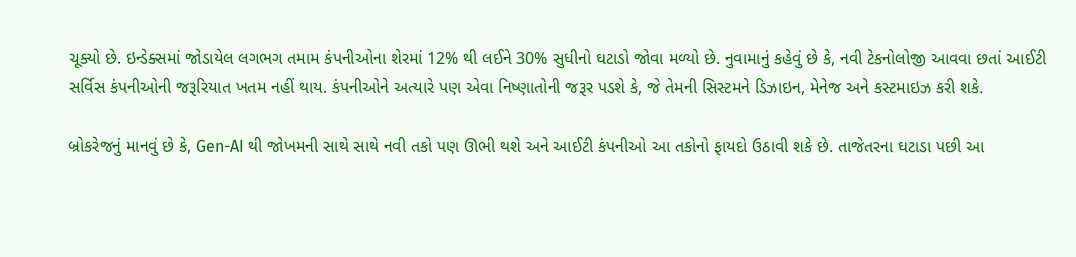ચૂક્યો છે. ઇન્ડેક્સમાં જોડાયેલ લગભગ તમામ કંપનીઓના શેરમાં 12% થી લઈને 30% સુધીનો ઘટાડો જોવા મળ્યો છે. નુવામાનું કહેવું છે કે, નવી ટેકનોલોજી આવવા છતાં આઈટી સર્વિસ કંપનીઓની જરૂરિયાત ખતમ નહીં થાય. કંપનીઓને અત્યારે પણ એવા નિષ્ણાતોની જરૂર પડશે કે, જે તેમની સિસ્ટમને ડિઝાઇન, મેનેજ અને કસ્ટમાઇઝ કરી શકે.

બ્રોકરેજનું માનવું છે કે, Gen-AI થી જોખમની સાથે સાથે નવી તકો પણ ઊભી થશે અને આઈટી કંપનીઓ આ તકોનો ફાયદો ઉઠાવી શકે છે. તાજેતરના ઘટાડા પછી આ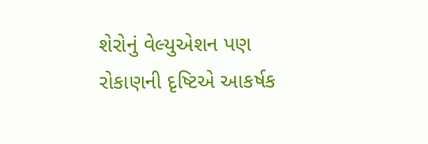શેરોનું વેલ્યુએશન પણ રોકાણની દૃષ્ટિએ આકર્ષક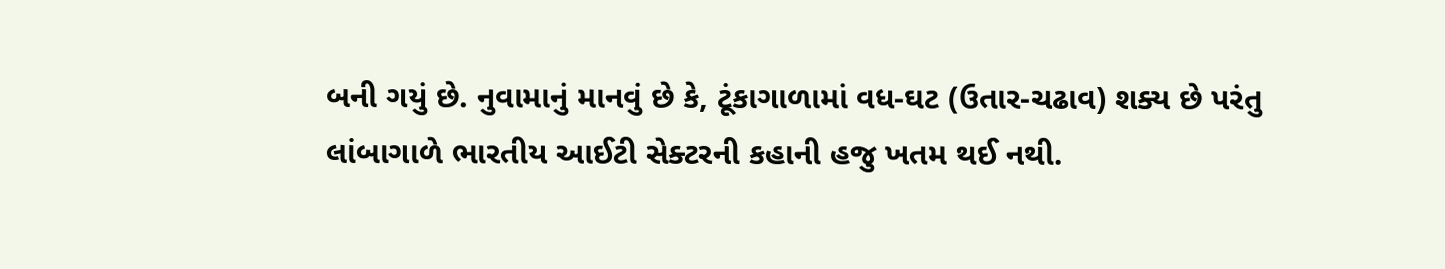બની ગયું છે. નુવામાનું માનવું છે કે, ટૂંકાગાળામાં વધ-ઘટ (ઉતાર-ચઢાવ) શક્ય છે પરંતુ લાંબાગાળે ભારતીય આઈટી સેક્ટરની કહાની હજુ ખતમ થઈ નથી.